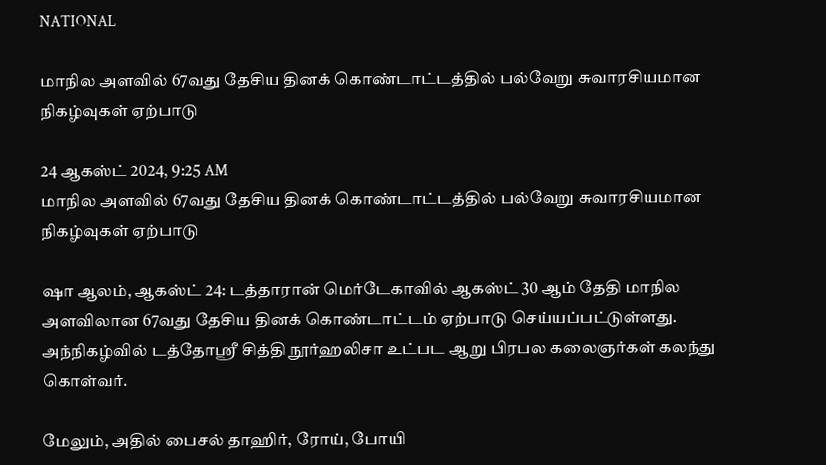NATIONAL

மாநில அளவில் 67வது தேசிய தினக் கொண்டாட்டத்தில் பல்வேறு சுவாரசியமான நிகழ்வுகள் ஏற்பாடு

24 ஆகஸ்ட் 2024, 9:25 AM
மாநில அளவில் 67வது தேசிய தினக் கொண்டாட்டத்தில் பல்வேறு சுவாரசியமான நிகழ்வுகள் ஏற்பாடு

ஷா ஆலம், ஆகஸ்ட் 24: டத்தாரான் மெர்டேகாவில் ஆகஸ்ட் 30 ஆம் தேதி மாநில அளவிலான 67வது தேசிய தினக் கொண்டாட்டம் ஏற்பாடு செய்யப்பட்டுள்ளது. அந்நிகழ்வில் டத்தோஸ்ரீ சித்தி நூர்ஹலிசா உட்பட ஆறு பிரபல கலைஞர்கள் கலந்து கொள்வர்.

மேலும், அதில் பைசல் தாஹிர், ரோய், போயி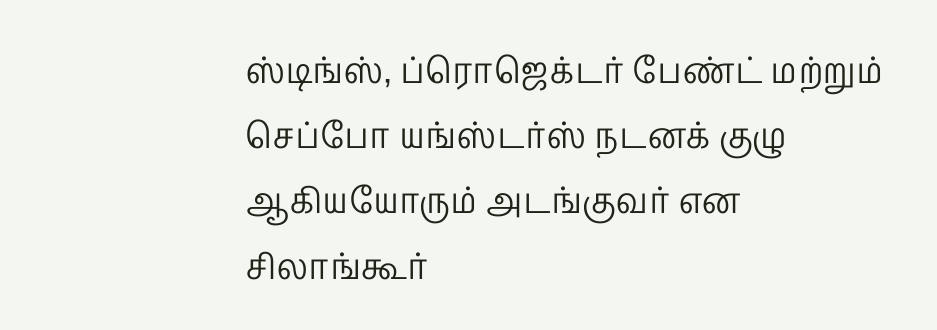ஸ்டிங்ஸ், ப்ரொஜெக்டர் பேண்ட் மற்றும் செப்போ யங்ஸ்டர்ஸ் நடனக் குழு ஆகியயோரும் அடங்குவர் என சிலாங்கூர்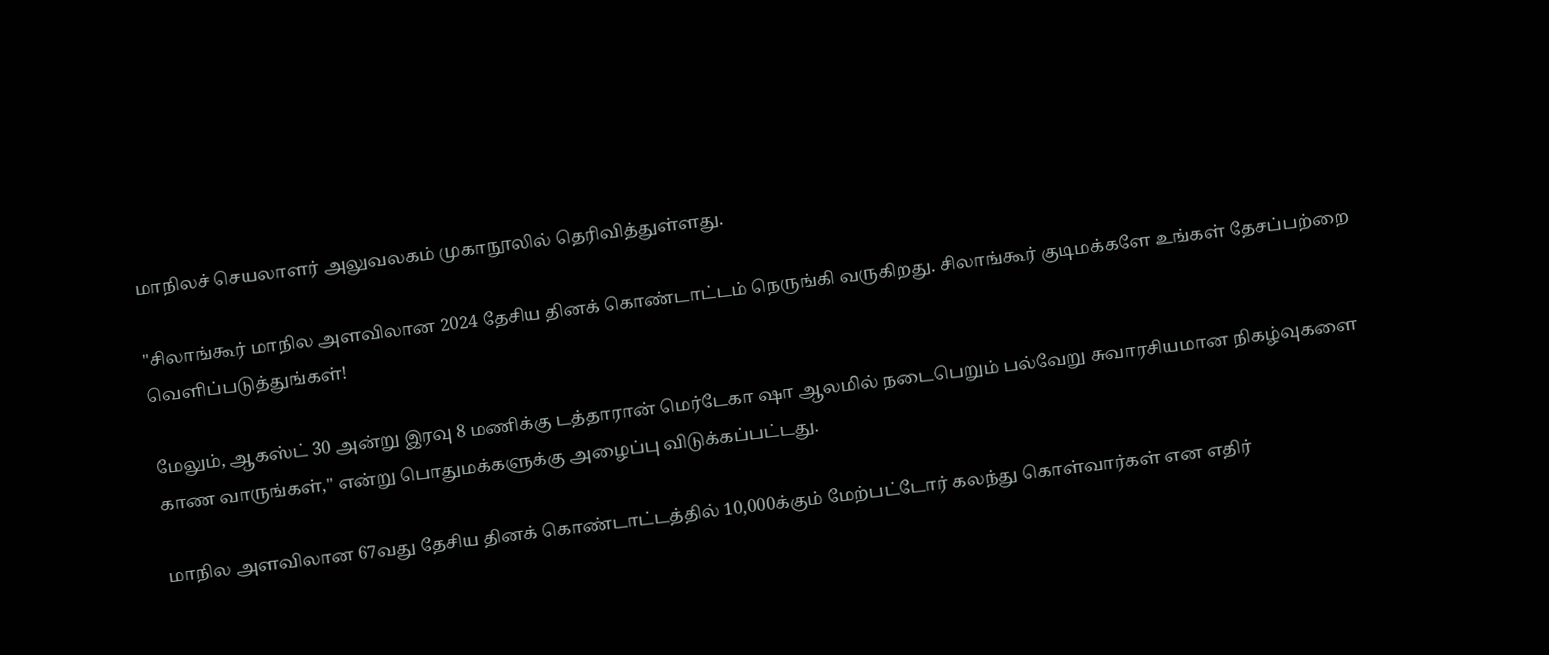மாநிலச் செயலாளர் அலுவலகம் முகாநூலில் தெரிவித்துள்ளது.

"சிலாங்கூர் மாநில அளவிலான 2024 தேசிய தினக் கொண்டாட்டம் நெருங்கி வருகிறது. சிலாங்கூர் குடிமக்களே உங்கள் தேசப்பற்றை வெளிப்படுத்துங்கள்!

மேலும், ஆகஸ்ட் 30 அன்று இரவு 8 மணிக்கு டத்தாரான் மெர்டேகா ஷா ஆலமில் நடைபெறும் பல்வேறு சுவாரசியமான நிகழ்வுகளை காண வாருங்கள்," என்று பொதுமக்களுக்கு அழைப்பு விடுக்கப்பட்டது.

மாநில அளவிலான 67வது தேசிய தினக் கொண்டாட்டத்தில் 10,000க்கும் மேற்பட்டோர் கலந்து கொள்வார்கள் என எதிர்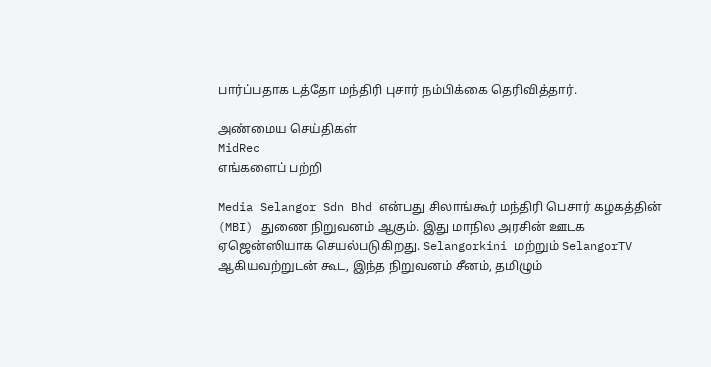பார்ப்பதாக டத்தோ மந்திரி புசார் நம்பிக்கை தெரிவித்தார்.

அண்மைய செய்திகள்
MidRec
எங்களைப் பற்றி

Media Selangor Sdn Bhd என்பது சிலாங்கூர் மந்திரி பெசார் கழகத்தின் (MBI) துணை நிறுவனம் ஆகும். இது மாநில அரசின் ஊடக ஏஜென்ஸியாக செயல்படுகிறது. Selangorkini மற்றும் SelangorTV ஆகியவற்றுடன் கூட, இந்த நிறுவனம் சீனம், தமிழும்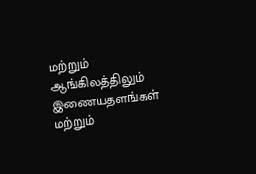மற்றும் ஆங்கிலத்திலும் இணையதளங்கள் மற்றும்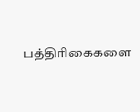பத்திரிகைகளை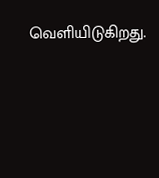வெளியிடுகிறது.